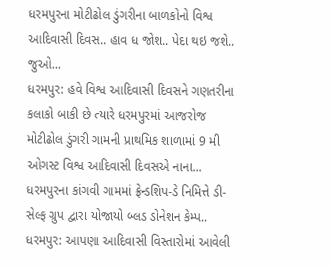ધરમપુરના મોટીઢોલ ડુંગરીના બાળકોનો વિશ્વ આદિવાસી દિવસ.. હાવ ધ જોશ.. પેદા થઇ જશે.. જુઓ...
ધરમપુર: હવે વિશ્વ આદિવાસી દિવસને ગણતરીના કલાકો બાકી છે ત્યારે ધરમપુરમાં આજરોજ મોટીઢોલ ડુંગરી ગામની પ્રાથમિક શાળામાં 9 મી ઓગસ્ટ વિશ્વ આદિવાસી દિવસએ નાના...
ધરમપુરના કાંગવી ગામમાં ફ્રેન્ડશિપ-ડે નિમિત્તે ડી-સેલ્ફ ગ્રુપ દ્વારા યોજાયો બ્લડ ડોનેશન કેમ્પ..
ધરમપુર: આપણા આદિવાસી વિસ્તારોમાં આવેલી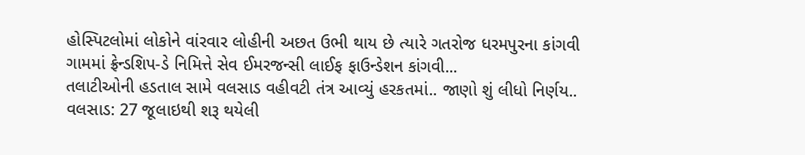હોસ્પિટલોમાં લોકોને વાંરવાર લોહીની અછત ઉભી થાય છે ત્યારે ગતરોજ ધરમપુરના કાંગવી ગામમાં ફ્રેન્ડશિપ-ડે નિમિત્તે સેવ ઈમરજન્સી લાઈફ ફાઉન્ડેશન કાંગવી...
તલાટીઓની હડતાલ સામે વલસાડ વહીવટી તંત્ર આવ્યું હરકતમાં.. જાણો શું લીધો નિર્ણય..
વલસાડ: 27 જૂલાઇથી શરૂ થયેલી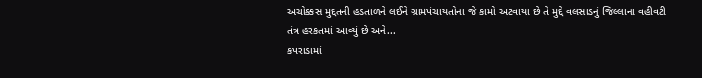અચોક્કસ મુદ્દતની હડતાળને લઈને ગ્રામપંચાયતોના જે કામો અટવાયા છે તે મુદ્દે વલસાડનું જિલ્લાના વહીવટી તંત્ર હરકતમાં આવ્યું છે અને...
કપરાડામાં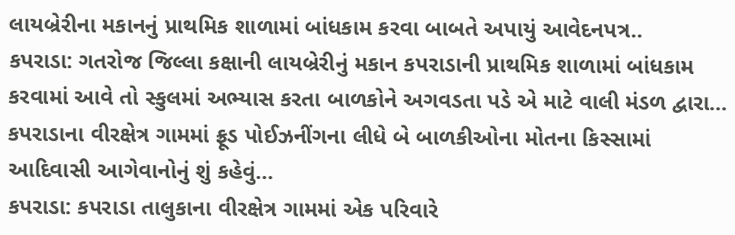લાયબ્રેરીના મકાનનું પ્રાથમિક શાળામાં બાંધકામ કરવા બાબતે અપાયું આવેદનપત્ર..
કપરાડા: ગતરોજ જિલ્લા કક્ષાની લાયબ્રેરીનું મકાન કપરાડાની પ્રાથમિક શાળામાં બાંધકામ કરવામાં આવે તો સ્કુલમાં અભ્યાસ કરતા બાળકોને અગવડતા પડે એ માટે વાલી મંડળ દ્વારા...
કપરાડાના વીરક્ષેત્ર ગામમાં ફ્રૂડ પોઈઝનીંગના લીધે બે બાળકીઓના મોતના કિસ્સામાં આદિવાસી આગેવાનોનું શું કહેવું...
કપરાડા: કપરાડા તાલુકાના વીરક્ષેત્ર ગામમાં એક પરિવારે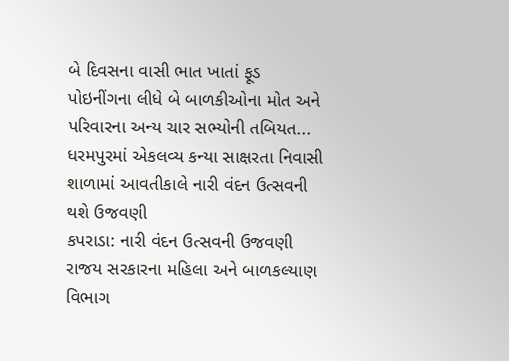બે દિવસના વાસી ભાત ખાતાં ફૂડ પોઇનીંગના લીધે બે બાળકીઓના મોત અને પરિવારના અન્ય ચાર સભ્યોની તબિયત...
ધરમપુરમાં એકલવ્ય કન્યા સાક્ષરતા નિવાસી શાળામાં આવતીકાલે નારી વંદન ઉત્સવની થશે ઉજવણી
કપરાડા: નારી વંદન ઉત્સવની ઉજવણી રાજય સરકારના મહિલા અને બાળકલ્યાણ વિભાગ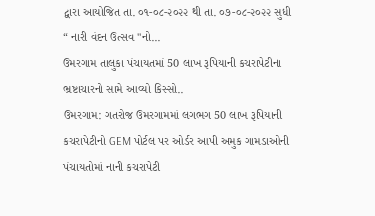દ્વારા આયોજિત તા. ૦૧-૦૮-૨૦૨૨ થી તા. ૦૭-૦૮-૨૦૨૨ સુધી “ નારી વંદન ઉત્સવ "નો...
ઉમરગામ તાલુકા પંચાયતમાં 50 લાખ રૂપિયાની કચરાપેટીના ભ્રષ્ટાચારનો સામે આવ્યો કિસ્સો..
ઉમરગામ: ગતરોજ ઉમરગામમાં લગભગ 50 લાખ રૂપિયાની કચરાપેટીનો GEM પોર્ટલ પર ઓર્ડર આપી અમુક ગામડાઓની પંચાયતોમાં નાની કચરાપેટી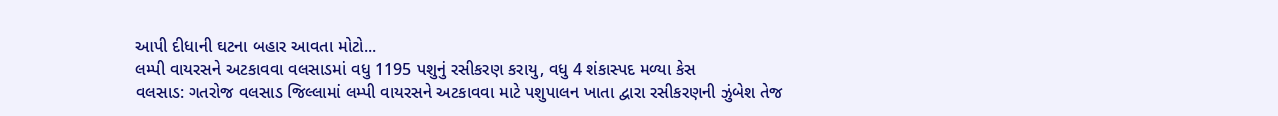આપી દીધાની ઘટના બહાર આવતા મોટો...
લમ્પી વાયરસને અટકાવવા વલસાડમાં વધુ 1195 પશુનું રસીકરણ કરાયુ, વધુ 4 શંકાસ્પદ મળ્યા કેસ
વલસાડ: ગતરોજ વલસાડ જિલ્લામાં લમ્પી વાયરસને અટકાવવા માટે પશુપાલન ખાતા દ્વારા રસીકરણની ઝુંબેશ તેજ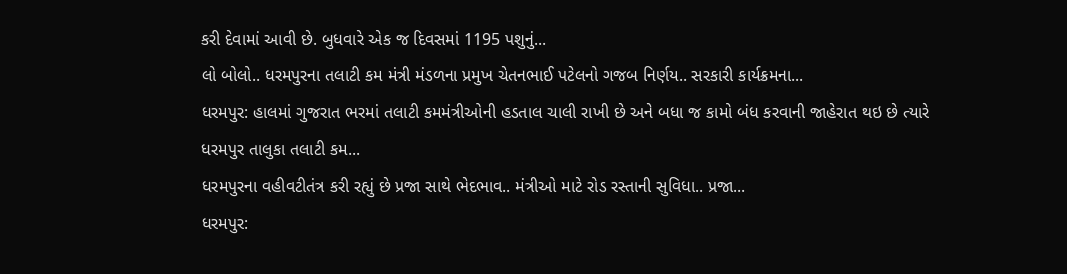કરી દેવામાં આવી છે. બુધવારે એક જ દિવસમાં 1195 પશુનું...
લો બોલો.. ધરમપુરના તલાટી કમ મંત્રી મંડળના પ્રમુખ ચેતનભાઈ પટેલનો ગજબ નિર્ણય.. સરકારી કાર્યક્રમના...
ધરમપુર: હાલમાં ગુજરાત ભરમાં તલાટી કમમંત્રીઓની હડતાલ ચાલી રાખી છે અને બધા જ કામો બંધ કરવાની જાહેરાત થઇ છે ત્યારે ધરમપુર તાલુકા તલાટી કમ...
ધરમપુરના વહીવટીતંત્ર કરી રહ્યું છે પ્રજા સાથે ભેદભાવ.. મંત્રીઓ માટે રોડ રસ્તાની સુવિધા.. પ્રજા...
ધરમપુર: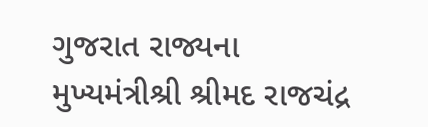ગુજરાત રાજ્યના મુખ્યમંત્રીશ્રી શ્રીમદ રાજચંદ્ર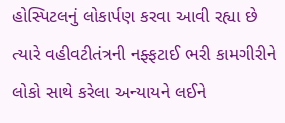હોસ્પિટલનું લોકાર્પણ કરવા આવી રહ્યા છે ત્યારે વહીવટીતંત્રની નફ્ફટાઈ ભરી કામગીરીને લોકો સાથે કરેલા અન્યાયને લઈને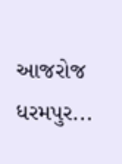આજરોજ ધરમપુર...